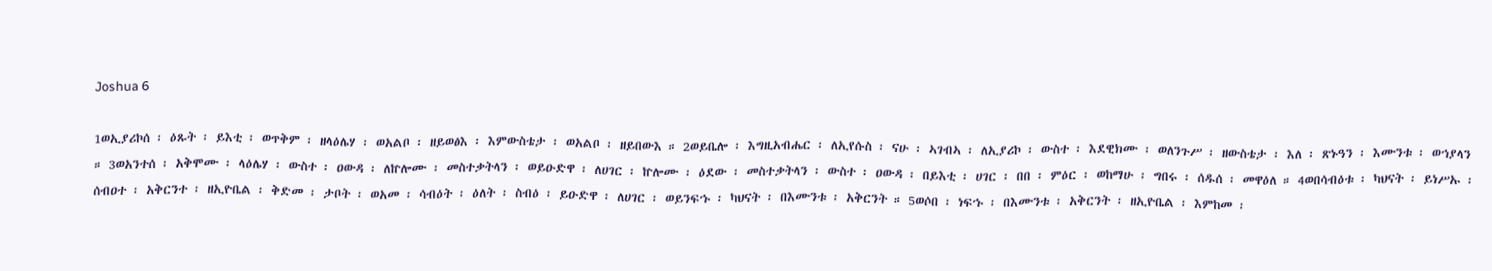Joshua 6

1ወኢያሪኮሰ ፡ ዕጹት ፡ ይእቲ ፡ ወጥቅም ፡ ዘላዕሌሃ ፡ ወአልቦ ፡ ዘይወፅእ ፡ እምውስቴታ ፡ ወአልቦ ፡ ዘይበውእ ። 2ወይቤሎ ፡ እግዚአብሔር ፡ ለኢየሱስ ፡ ናሁ ፡ ኣገብኣ ፡ ለኢያሪኮ ፡ ውስተ ፡ እደዊክሙ ፡ ወለንጉሥ ፡ ዘውስቴታ ፡ እለ ፡ ጽኑዓን ፡ እሙንቱ ፡ ወኀያላን ። 3ወአንተሰ ፡ አቅሞሙ ፡ ላዕሌሃ ፡ ውስተ ፡ ዐውዳ ፡ ለኵሎሙ ፡ መስተቃትላን ፡ ወይዑድዋ ፡ ለሀገር ፡ ኵሎሙ ፡ ዕደው ፡ መስተቃትላን ፡ ውስተ ፡ ዐውዳ ፡ በይእቲ ፡ ሀገር ፡ በበ ፡ ምዕር ፡ ወከማሁ ፡ ግበሩ ፡ ሰዱሰ ፡ መዋዕለ ። 4ወበሳብዕቱ ፡ ካህናት ፡ ይነሥኡ ፡ ሰብዐተ ፡ አቅርንተ ፡ ዘኢዮቤል ፡ ቅድመ ፡ ታቦት ፡ ወአመ ፡ ሳብዕት ፡ ዕለት ፡ ስብዕ ፡ ይዑድዋ ፡ ለሀገር ፡ ወይንፍኁ ፡ ካህናት ፡ በእሙንቱ ፡ አቅርንት ። 5ወሶበ ፡ ነፍኁ ፡ በእሙንቱ ፡ አቅርንት ፡ ዘኢዮቤል ፡ እምከመ ፡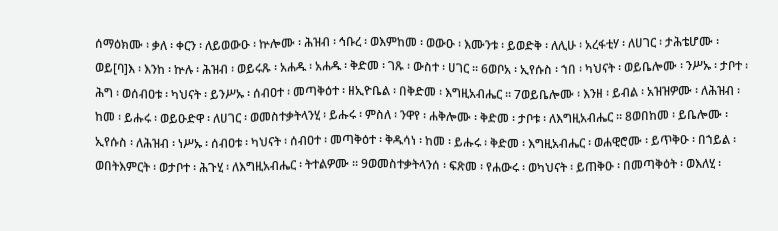ሰማዕክሙ ፡ ቃለ ፡ ቀርን ፡ ለይወውዑ ፡ ኵሎሙ ፡ ሕዝብ ፡ ኅቡረ ፡ ወእምከመ ፡ ወውዑ ፡ እሙንቱ ፡ ይወድቅ ፡ ለሊሁ ፡ አረፋቲሃ ፡ ለሀገር ፡ ታሕቴሆሙ ፡ ወይ[ባ]እ ፡ እንከ ፡ ኵሉ ፡ ሕዝብ ፡ ወይሩጹ ፡ አሐዱ ፡ አሐዱ ፡ ቅድመ ፡ ገጹ ፡ ውስተ ፡ ሀገር ። 6ወቦአ ፡ ኢየሱስ ፡ ኀበ ፡ ካህናት ፡ ወይቤሎሙ ፡ ንሥኡ ፡ ታቦተ ፡ ሕግ ፡ ወሰብዐቱ ፡ ካህናት ፡ ይንሥኡ ፡ ሰብዐተ ፡ መጣቅዕተ ፡ ዘኢዮቤል ፡ በቅድመ ፡ እግዚአብሔር ። 7ወይቤሎሙ ፡ እንዘ ፡ ይብል ፡ አዝዝዎሙ ፡ ለሕዝብ ፡ ከመ ፡ ይሑሩ ፡ ወይዑድዋ ፡ ለሀገር ፡ ወመስተቃትላንሂ ፡ ይሑሩ ፡ ምስለ ፡ ንዋየ ፡ ሐቅሎሙ ፡ ቅድመ ፡ ታቦቱ ፡ ለእግዚአብሔር ። 8ወበከመ ፡ ይቤሎሙ ፡ ኢየሱስ ፡ ለሕዝብ ፡ ነሥኡ ፡ ሰብዐቱ ፡ ካህናት ፡ ሰብዐተ ፡ መጣቅዕተ ፡ ቅዱሳነ ፡ ከመ ፡ ይሑሩ ፡ ቅድመ ፡ እግዚአብሔር ፡ ወሐዊሮሙ ፡ ይጥቅዑ ፡ በኀይል ፡ ወበትእምርት ፡ ወታቦተ ፡ ሕጉሂ ፡ ለእግዚአብሔር ፡ ትተልዎሙ ። 9ወመስተቃትላንሰ ፡ ፍጽመ ፡ የሐውሩ ፡ ወካህናት ፡ ይጠቅዑ ፡ በመጣቅዕት ፡ ወእለሂ ፡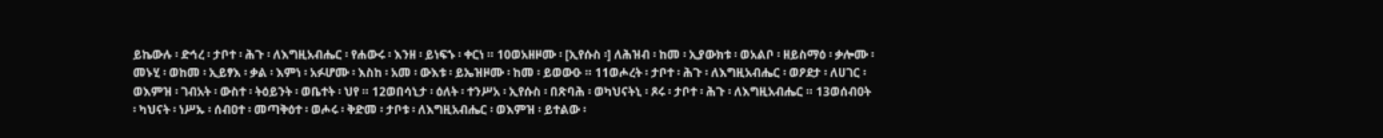ይኬውሉ ፡ ድኅረ ፡ ታቦተ ፡ ሕጉ ፡ ለእግዚአብሔር ፡ የሐውሩ ፡ እንዘ ፡ ይነፍኁ ፡ ቀርነ ። 10ወአዘዞሙ ፡ [ኢየሱስ ፡] ለሕዝብ ፡ ከመ ፡ ኢያውክቱ ፡ ወአልቦ ፡ ዘይስማዕ ፡ ቃሎሙ ፡ መኑሂ ፡ ወከመ ፡ ኢይፃእ ፡ ቃል ፡ እምነ ፡ አፉሆሙ ፡ እስከ ፡ አመ ፡ ውእቱ ፡ ይኤዝዞሙ ፡ ከመ ፡ ይወውዑ ። 11ወሖረት ፡ ታቦተ ፡ ሕጉ ፡ ለእግዚአብሔር ፡ ወዖደታ ፡ ለሀገር ፡ ወእምዝ ፡ ገብአት ፡ ውስተ ፡ ትዕይንት ፡ ወቤተት ፡ ህየ ። 12ወበሳኒታ ፡ ዕለት ፡ ተንሥአ ፡ ኢየሱስ ፡ በጽባሕ ፡ ወካህናትኒ ፡ ጾሩ ፡ ታቦተ ፡ ሕጉ ፡ ለእግዚአብሔር ። 13ወሰብዐት ፡ ካህናት ፡ ነሥኡ ፡ ሰብዐተ ፡ መጣቅዕተ ፡ ወሖሩ ፡ ቅድመ ፡ ታቦቱ ፡ ለእግዚአብሔር ፡ ወእምዝ ፡ ይተልው ፡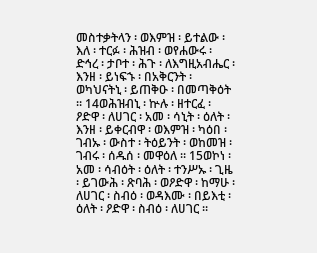መስተቃትላን ፡ ወእምዝ ፡ ይተልው ፡ እለ ፡ ተርፉ ፡ ሕዝብ ፡ ወየሐውሩ ፡ ድኅረ ፡ ታቦተ ፡ ሕጉ ፡ ለእግዚአብሔር ፡ እንዘ ፡ ይነፍኁ ፡ በአቅርንት ፡ ወካህናትኒ ፡ ይጠቅዑ ፡ በመጣቅዕት ። 14ወሕዝብኒ ፡ ኵሉ ፡ ዘተርፈ ፡ ዖድዋ ፡ ለሀገር ፡ አመ ፡ ሳኒት ፡ ዕለት ፡ እንዘ ፡ ይቀርብዋ ፡ ወእምዝ ፡ ካዕበ ፡ ገብኡ ፡ ውስተ ፡ ትዕይንት ፡ ወከመዝ ፡ ገብሩ ፡ ሰዱሰ ፡ መዋዕለ ። 15ወኮነ ፡ አመ ፡ ሳብዕት ፡ ዕለት ፡ ተንሥኡ ፡ ጊዜ ፡ ይገውሕ ፡ ጽባሕ ፡ ወዖድዋ ፡ ከማሁ ፡ ለሀገር ፡ ስብዕ ፡ ወዳእሙ ፡ በይእቲ ፡ ዕለት ፡ ዖድዋ ፡ ስብዕ ፡ ለሀገር ።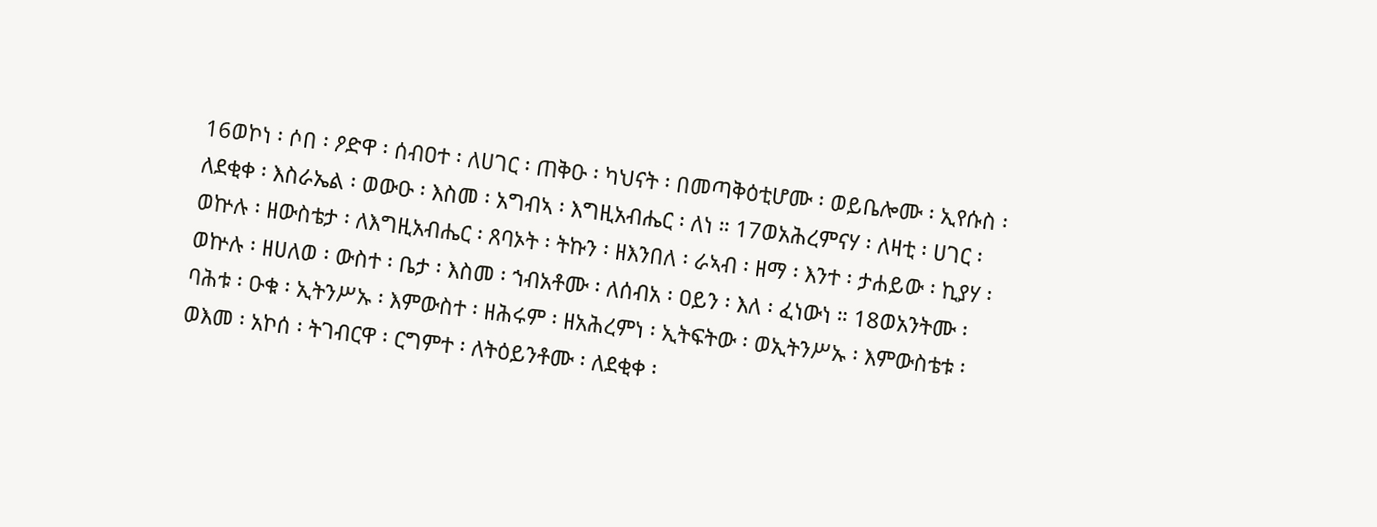16ወኮነ ፡ ሶበ ፡ ዖድዋ ፡ ሰብዐተ ፡ ለሀገር ፡ ጠቅዑ ፡ ካህናት ፡ በመጣቅዕቲሆሙ ፡ ወይቤሎሙ ፡ ኢየሱስ ፡ ለደቂቀ ፡ እስራኤል ፡ ወውዑ ፡ እስመ ፡ አግብኣ ፡ እግዚአብሔር ፡ ለነ ። 17ወአሕረምናሃ ፡ ለዛቲ ፡ ሀገር ፡ ወኵሉ ፡ ዘውስቴታ ፡ ለእግዚአብሔር ፡ ጸባኦት ፡ ትኩን ፡ ዘእንበለ ፡ ራኣብ ፡ ዘማ ፡ እንተ ፡ ታሐይው ፡ ኪያሃ ፡ ወኵሉ ፡ ዘሀለወ ፡ ውስተ ፡ ቤታ ፡ እስመ ፡ ኀብአቶሙ ፡ ለሰብአ ፡ ዐይን ፡ እለ ፡ ፈነውነ ። 18ወአንትሙ ፡ ባሕቱ ፡ ዑቁ ፡ ኢትንሥኡ ፡ እምውስተ ፡ ዘሕሩም ፡ ዘአሕረምነ ፡ ኢትፍትው ፡ ወኢትንሥኡ ፡ እምውስቴቱ ፡ ወእመ ፡ አኮሰ ፡ ትገብርዋ ፡ ርግምተ ፡ ለትዕይንቶሙ ፡ ለደቂቀ ፡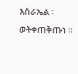እስራኤል ፡ ወትቀጠቅጡነ ።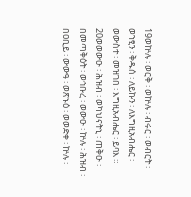19ወኵሉ ፡ ወርቅ ፡ ወኵሉ ፡ ብሩር ፡ ወብርት ፡ ወኀፂን ፡ ቅዱሰ ፡ ለይኩን ፡ ለእግዚአብሔር ፡ ወውስተ ፡ መዝገበ ፡ እግዚአብሔር ፡ ይባእ ። 20ወወውዑ ፡ ሕዝብ ፡ ወካህናትኒ ፡ ጠቅዑ ፡ በመጣቅዕት ፡ ወኅቡረ ፡ ወውዑ ፡ ኵሉ ፡ ሕዝብ ፡ በዐቢይ ፡ ውውዓ ፡ ወጽኑዕ ፡ ወወድቀ ፡ ኵሉ ፡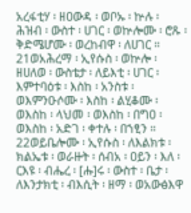አረፋቲሃ ፡ ዘዐውዳ ፡ ወቦኡ ፡ ኵሉ ፡ ሕዝብ ፡ ውስተ ፡ ሀገር ፡ ወኵሎሙ ፡ ሮጹ ፡ ቅድሜሆሙ ፡ ወረከብዋ ፡ ለሀገር ። 21ወአሕረማ ፡ ኢየሱስ ፡ ወኵሎ ፡ ዘሀለወ ፡ ውስቴታ ፡ ለይእቲ ፡ ሀገር ፡ እምተባዕቱ ፡ እስከ ፡ አንስቱ ፡ ወእምንዑሶሙ ፡ እስከ ፡ ልሂቆሙ ፡ ወእስከ ፡ ላህመ ፡ ወእስከ ፡ በግዐ ፡ ወእስከ ፡ አድገ ፡ ቀተሉ ፡ በኀፂን ። 22ወይቤሎሙ ፡ ኢየሱስ ፡ ለእልክቱ ፡ ክልኤቱ ፡ ወራዙት ፡ ሰብአ ፡ ዐይን ፡ እለ ፡ ርእዩ ፡ ብሔረ ፡ [ሑ]ሩ ፡ ውስተ ፡ ቤታ ፡ ለእንታክቲ ፡ ብእሲት ፡ ዘማ ፡ ወአውፅእዋ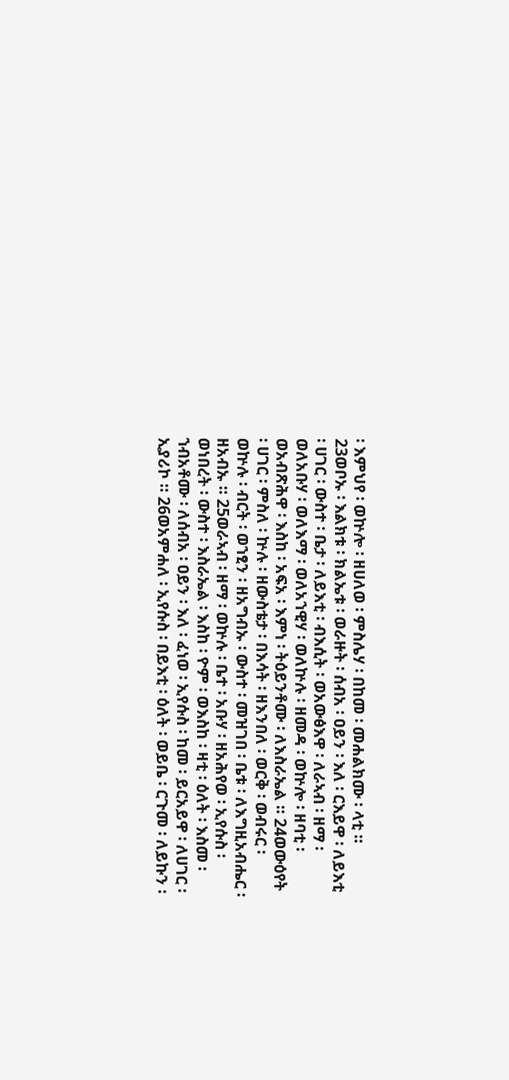፡ እምህየ ፡ ወኵሎ ፡ ዘሀለወ ፡ ምስሌሃ ፡ በከመ ፡ መሐልክሙ ፡ ላቲ ። 23ወቦኡ ፡ እልክቱ ፡ ክልኤቱ ፡ ወራዙት ፡ ሰብአ ፡ ዐይን ፡ እለ ፡ ርእይዋ ፡ ለይእቲ ፡ ሀገር ፡ ውስተ ፡ ቤታ ፡ ለይእቲ ፡ ብእሲት ፡ ወአውፅእዋ ፡ ለራኣብ ፡ ዘማ ፡ ወለአቡሃ ፡ ወለእማ ፡ ወለአኀዊሃ ፡ ወለኵሉ ፡ ዘመዳ ፡ ወኵሎ ፡ ዘባቲ ፡ ወአብጽሕዋ ፡ እስከ ፡ አፍአ ፡ እምነ ፡ ትዕይንቶሙ ፡ ለእስራኤል ። 24ወውዕየት ፡ ሀገር ፡ ምስለ ፡ ኵሉ ፡ ዘውስቴታ ፡ በእሳት ፡ ዘእንበለ ፡ ወርቅ ፡ ወብሩር ፡ ወኵሉ ፡ ብርት ፡ ወኀፂን ፡ ዘአግብኡ ፡ ውስተ ፡ መዝገበ ፡ ቤቱ ፡ ለእግዚአብሔር ፡ ዘአብኡ ። 25ወራኣብ ፡ ዘማ ፡ ወኵሉ ፡ ቤተ ፡ አቡሃ ፡ ዘአሕየወ ፡ ኢየሱስ ፡ ወነበረት ፡ ውስተ ፡ እስራኤል ፡ እስከ ፡ ዮም ፡ ወእስከ ፡ ዛቲ ፡ ዕለት ፡ እስመ ፡ ኀብአቶሙ ፡ ለሰብአ ፡ ዐይን ፡ እለ ፡ ፈነወ ፡ ኢየሱስ ፡ ከመ ፡ ይርአይዋ ፡ ለሀገር ፡ ኢያሪኮ ። 26ወአምሐለ ፡ ኢየሱስ ፡ በይእቲ ፡ ዕለት ፡ ወይቤ ፡ ርጉመ ፡ ለይኩን ፡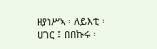ዘያነሥኣ ፡ ለይእቲ ፡ ሀገር ፤ በበኩሩ ፡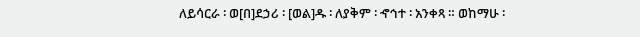ለይሳርራ ፡ ወ[በ]ደኃሪ ፡ [ወል]ዱ ፡ ለያቅም ፡ ኆኅተ ፡ አንቀጻ ። ወከማሁ ፡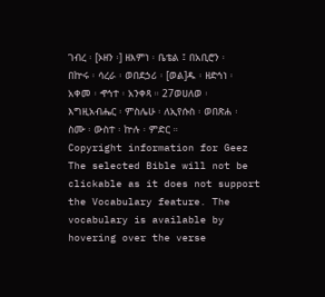ገብረ ፡ [ኦዘን ፡] ዘእምነ ፡ ቤቴል ፤ በአቢሮን ፡ በኵሩ ፡ ሳረራ ፡ ወበደኃሪ ፡ [ወል]ዱ ፡ ዘድኅነ ፡ አቀመ ፡ ኆኅተ ፡ አንቀጻ ። 27ወሀለወ ፡ እግዚአብሔር ፡ ምስሌሁ ፡ ለኢየሱስ ፡ ወበጽሐ ፡ ስሙ ፡ ውስተ ፡ ኵሉ ፡ ምድር ።
Copyright information for Geez
The selected Bible will not be clickable as it does not support the Vocabulary feature. The vocabulary is available by hovering over the verse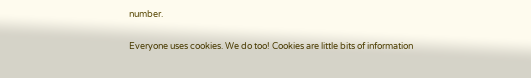number.

Everyone uses cookies. We do too! Cookies are little bits of information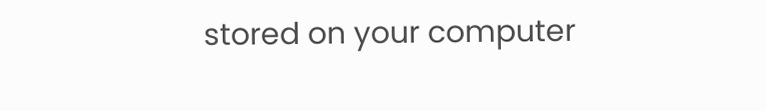stored on your computer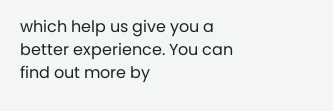which help us give you a better experience. You can find out more by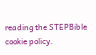reading the STEPBible cookie policy.